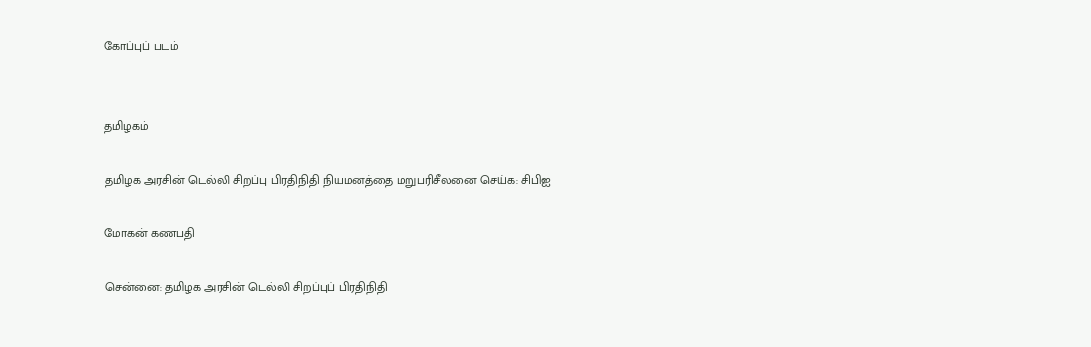கோப்புப் படம்


தமிழகம்

தமிழக அரசின் டெல்லி சிறப்பு பிரதிநிதி நியமனத்தை மறுபரிசீலனை செய்க: சிபிஐ

மோகன் கணபதி

சென்னை: தமிழக அரசின் டெல்லி சிறப்புப் பிரதிநிதி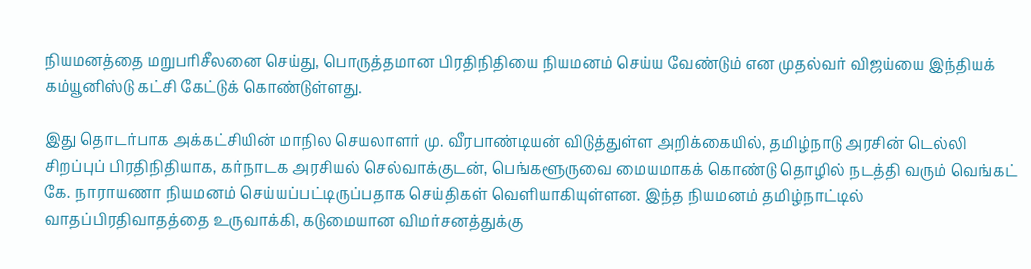நியமனத்தை மறுபரிசீலனை செய்து, பொருத்தமான பிரதிநிதியை நியமனம் செய்ய வேண்டும் என முதல்வர் விஜய்யை இந்தியக் கம்யூனிஸ்டு கட்சி கேட்டுக் கொண்டுள்ளது.

இது தொடர்பாக அக்கட்சியின் மாநில செயலாளர் மு. வீரபாண்டியன் விடுத்துள்ள அறிக்கையில், தமிழ்நாடு அரசின் டெல்லி சிறப்புப் பிரதிநிதியாக, கர்நாடக அரசியல் செல்வாக்குடன், பெங்களூருவை மையமாகக் கொண்டு தொழில் நடத்தி வரும் வெங்கட் கே. நாராயணா நியமனம் செய்யப்பட்டிருப்பதாக செய்திகள் வெளியாகியுள்ளன. இந்த நியமனம் தமிழ்நாட்டில் வாதப்பிரதிவாதத்தை உருவாக்கி, கடுமையான விமர்சனத்துக்கு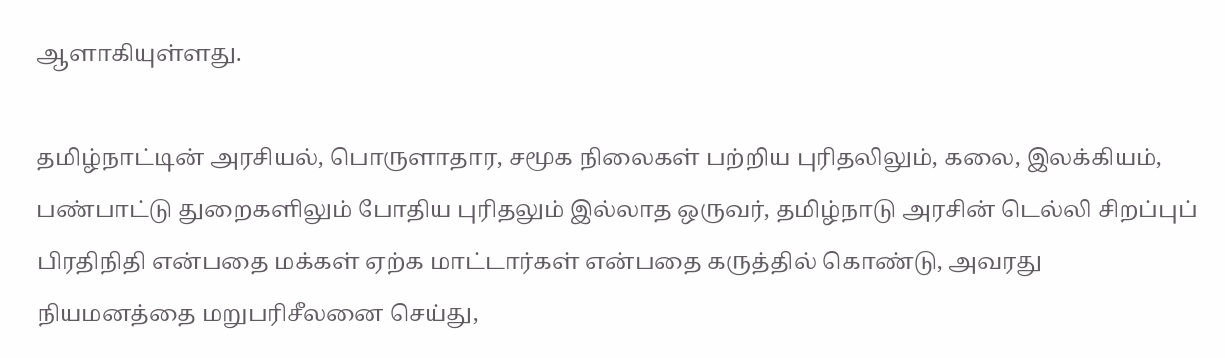ஆளாகியுள்ளது.

தமிழ்நாட்டின் அரசியல், பொருளாதார, சமூக நிலைகள் பற்றிய புரிதலிலும், கலை, இலக்கியம், பண்பாட்டு துறைகளிலும் போதிய புரிதலும் இல்லாத ஒருவர், தமிழ்நாடு அரசின் டெல்லி சிறப்புப் பிரதிநிதி என்பதை மக்கள் ஏற்க மாட்டார்கள் என்பதை கருத்தில் கொண்டு, அவரது நியமனத்தை மறுபரிசீலனை செய்து,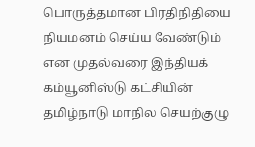பொருத்தமான பிரதிநிதியை நியமனம் செய்ய வேண்டும் என முதல்வரை இந்தியக் கம்யூனிஸ்டு கட்சியின் தமிழ்நாடு மாநில செயற்குழு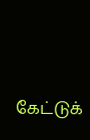கேட்டுக்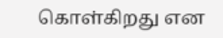கொள்கிறது என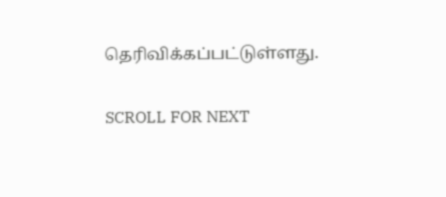தெரிவிக்கப்பட்டுள்ளது.

SCROLL FOR NEXT